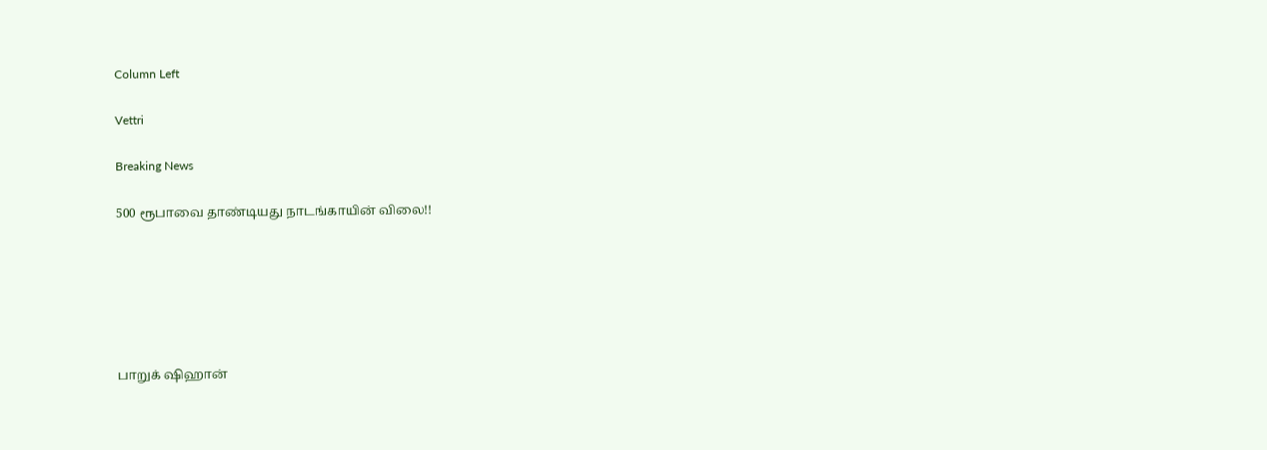Column Left

Vettri

Breaking News

500 ரூபாவை தாண்டியது நாடங்காயின் விலை!!






பாறுக் ஷிஹான்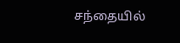சந்தையில்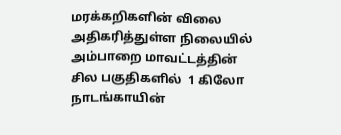மரக்கறிகளின் விலை அதிகரித்துள்ள நிலையில் அம்பாறை மாவட்டத்தின் சில பகுதிகளில்  1 கிலோ நாடங்காயின்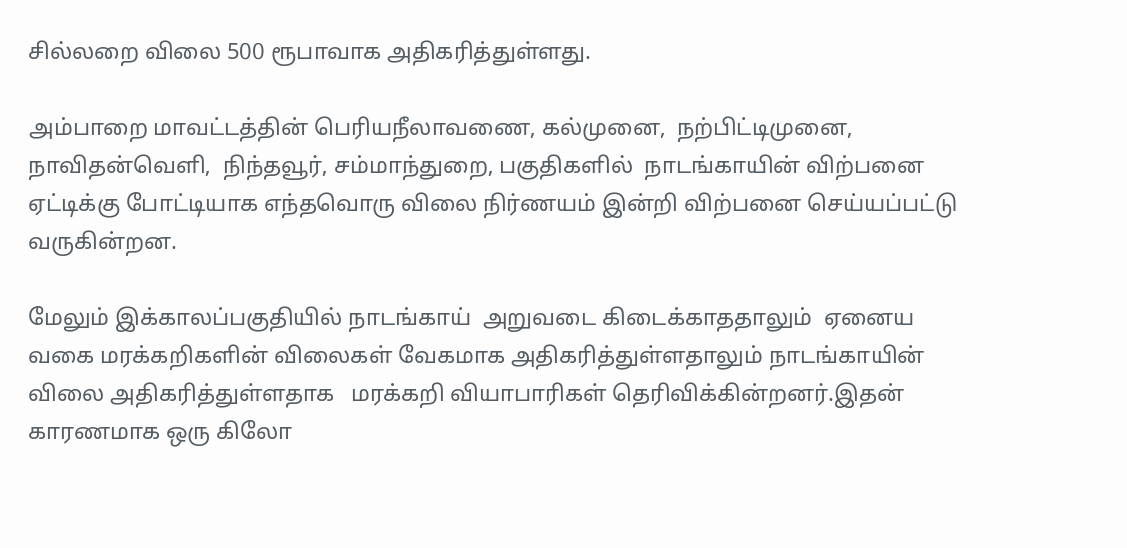சில்லறை விலை 500 ரூபாவாக அதிகரித்துள்ளது.

அம்பாறை மாவட்டத்தின் பெரியநீலாவணை, கல்முனை,  நற்பிட்டிமுனை, நாவிதன்வெளி,  நிந்தவூர், சம்மாந்துறை, பகுதிகளில்  நாடங்காயின் விற்பனை ஏட்டிக்கு போட்டியாக எந்தவொரு விலை நிர்ணயம் இன்றி விற்பனை செய்யப்பட்டு வருகின்றன.

மேலும் இக்காலப்பகுதியில் நாடங்காய்  அறுவடை கிடைக்காததாலும்  ஏனைய வகை மரக்கறிகளின் விலைகள் வேகமாக அதிகரித்துள்ளதாலும் நாடங்காயின் விலை அதிகரித்துள்ளதாக   மரக்கறி வியாபாரிகள் தெரிவிக்கின்றனர்.இதன் காரணமாக ஒரு கிலோ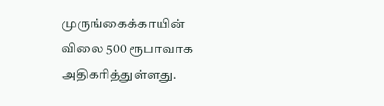முருங்கைக்காயின் விலை 500 ரூபாவாக அதிகரித்துள்ளது.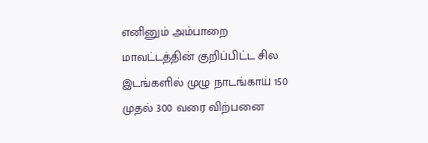எனினும் அம்பாறை மாவட்டத்தின் குறிப்பிட்ட சில இடங்களில் முழு நாடங்காய் 150 முதல் 300 வரை விற்பனை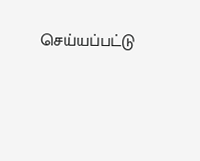செய்யப்பட்டு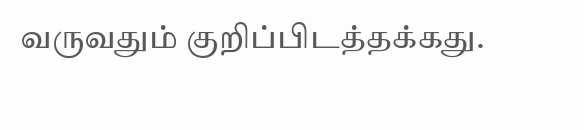வருவதும் குறிப்பிடத்தக்கது.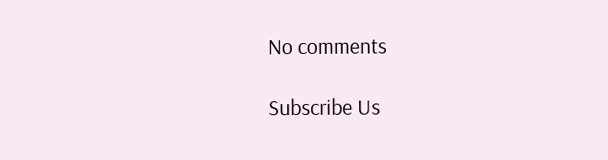No comments

Subscribe Us